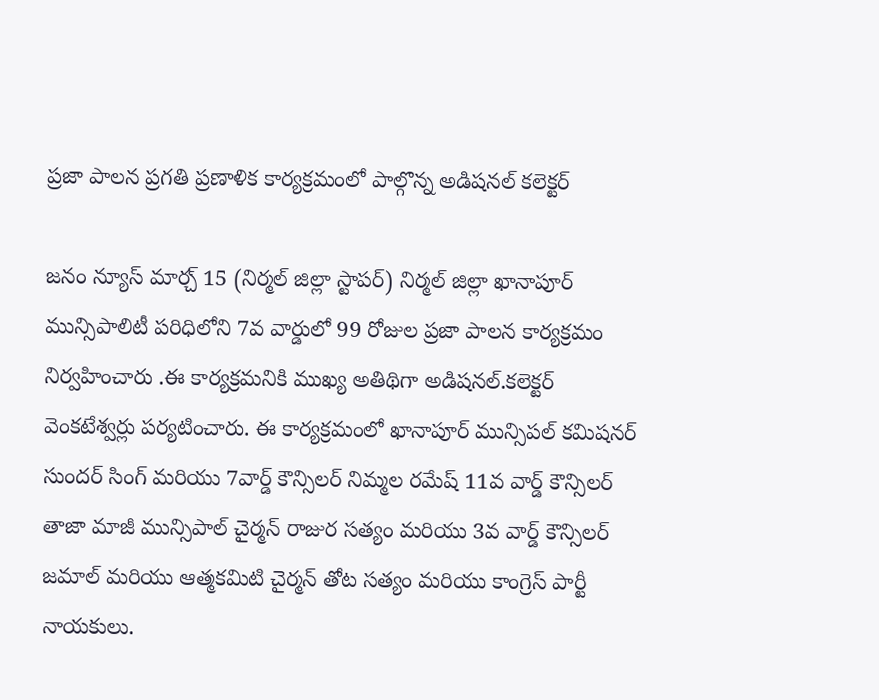ప్రజా పాలన ప్రగతి ప్రణాళిక కార్యక్రమంలో పాల్గొన్న అడిషనల్ కలెక్టర్

జనం న్యూస్ మార్చ్ 15 (నిర్మల్ జిల్లా స్టాపర్) నిర్మల్ జిల్లా ఖానాపూర్ మున్సిపాలిటీ పరిధిలోని 7వ వార్డులో 99 రోజుల ప్రజా పాలన కార్యక్రమం నిర్వహించారు .ఈ కార్యక్రమనికి ముఖ్య అతిథిగా అడిషనల్.కలెక్టర్ వెంకటేశ్వర్లు పర్యటించారు. ఈ కార్యక్రమంలో ఖానాపూర్ మున్సిపల్ కమిషనర్ సుందర్ సింగ్ మరియు 7వార్డ్ కౌన్సిలర్ నిమ్మల రమేష్ 11వ వార్డ్ కౌన్సిలర్ తాజా మాజీ మున్సిపాల్ చైర్మన్ రాజుర సత్యం మరియు 3వ వార్డ్ కౌన్సిలర్ జమాల్ మరియు ఆత్మకమిటి చైర్మన్ తోట సత్యం మరియు కాంగ్రెస్ పార్టీ నాయకులు.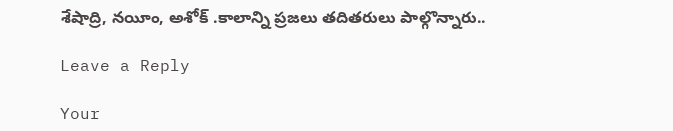శేషాద్రి, నయీం, అశోక్ .కాలాన్ని ప్రజలు తదితరులు పాల్గొన్నారు..

Leave a Reply

Your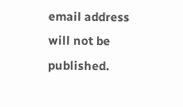email address will not be published.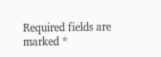Required fields are marked *